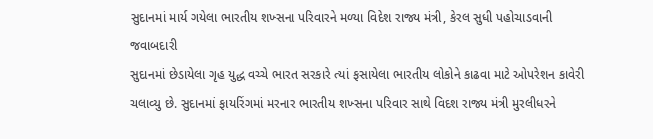સુદાનમાં માર્ય ગયેલા ભારતીય શખ્સના પરિવારને મળ્યા વિદેશ રાજ્ય મંત્રી, કેરલ સુધી પહોચાડવાની જવાબદારી
સુદાનમાં છેડાયેલા ગૃહ યુદ્ધ વચ્ચે ભારત સરકારે ત્યાં ફસાયેલા ભારતીય લોકોને કાઢવા માટે ઓપરેશન કાવેરી ચલાવ્યુ છે. સુદાનમાં ફાયરિંગમાં મરનાર ભારતીય શખ્સના પરિવાર સાથે વિદશ રાજ્ય મંત્રી મુરલીધરને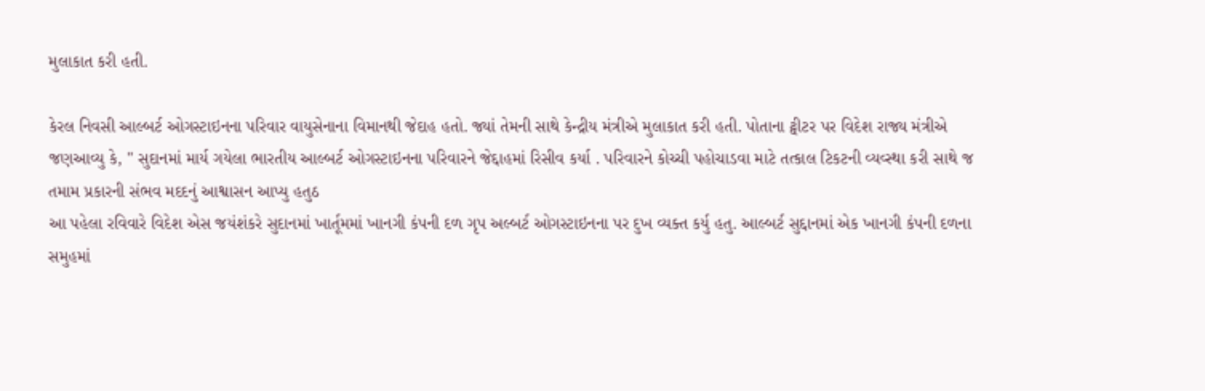મુલાકાત કરી હતી.

કેરલ નિવસી આલ્બર્ટ ઓગસ્ટાઇનના પરિવાર વાયુસેનાના વિમાનથી જેદાહ હતો. જ્યાં તેમની સાથે કેન્દ્રીય મંત્રીએ મુલાકાત કરી હતી. પોતાના ટ્વીટર પર વિદેશ રાજ્ય મંત્રીએ જણઆવ્યુ કે, " સુદાનમાં માર્ય ગયેલા ભારતીય આલ્બર્ટ ઓગસ્ટાઇનના પરિવારને જેદ્દાહમાં રિસીવ કર્યા . પરિવારને કોચ્ચી પહોચાડવા માટે તત્કાલ ટિકટની વ્યવ્સ્થા કરી સાથે જ તમામ પ્રકારની સંભવ મદદનું આશ્વાસન આપ્યુ હતુઠ
આ પહેલા રવિવારે વિદેશ એસ જયંશંકરે સુદાનમાં ખાર્તૂમમાં ખાનગી કંપની દળ ગૃપ અલ્બર્ટ ઓગસ્ટાઇનના પર દુખ વ્યક્ત કર્યુ હતુ. આલ્બર્ટ સુદ્દાનમાં એક ખાનગી કંપની દળના સમુહમાં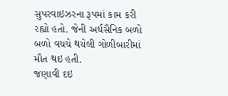સુપરવાઇઝરના રૂપમાં કામ કરી રહ્યો હતો. જેની અર્ધસૈનિક બળો બળો વચચે થયેલી ગોળીબારીમાં મૌત થઇ હતી.
જણાવી દઇ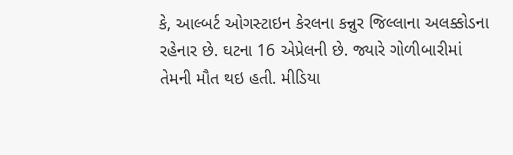કે, આલ્બર્ટ ઓગસ્ટાઇન કેરલના કન્નુર જિલ્લાના અલક્કોડના રહેનાર છે. ઘટના 16 એપ્રેલની છે. જ્યારે ગોળીબારીમાં તેમની મૌત થઇ હતી. મીડિયા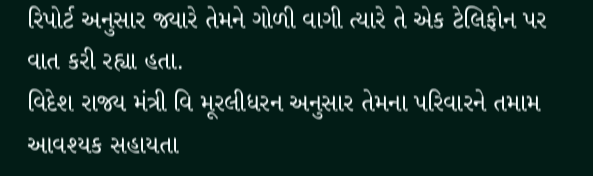રિપોર્ટ અનુસાર જ્યારે તેમને ગોળી વાગી ત્યારે તે એક ટેલિફોન પર વાત કરી રહ્યા હતા.
વિદેશ રાજ્ય મંત્રી વિ મૂરલીધરન અનુસાર તેમના પરિવારને તમામ આવશ્યક સહાયતા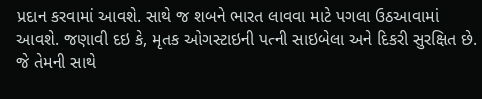પ્રદાન કરવામાં આવશે. સાથે જ શબને ભારત લાવવા માટે પગલા ઉઠઆવામાં આવશે. જણાવી દઇ કે, મૃતક ઓગસ્ટાઇની પત્ની સાઇબેલા અને દિકરી સુરક્ષિત છે. જે તેમની સાથે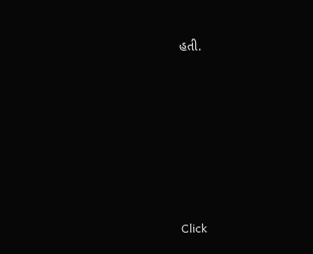હતી.












Click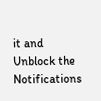it and Unblock the Notifications